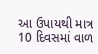આ ઉપાયથી માત્ર 10 દિવસમાં વાળ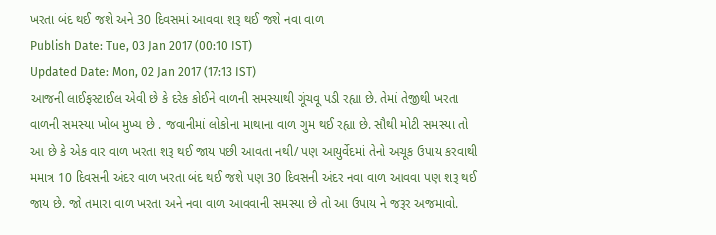ખરતા બંદ થઈ જશે અને 30 દિવસમાં આવવા શરૂ થઈ જશે નવા વાળ
Publish Date: Tue, 03 Jan 2017 (00:10 IST)
Updated Date: Mon, 02 Jan 2017 (17:13 IST)
આજની લાઈફસ્ટાઈલ એવી છે કે દરેક કોઈને વાળની સમસ્યાથી ગૂંચવૂ પડી રહ્યા છે. તેમાં તેજીથી ખરતા વાળની સમસ્યા ખોબ મુખ્ય છે . જવાનીમાં લોકોના માથાના વાળ ગુમ થઈ રહ્યા છે. સૌથી મોટી સમસ્યા તો આ છે કે એક વાર વાળ ખરતા શરૂ થઈ જાય પછી આવતા નથી/ પણ આયુર્વેદમાં તેનો અચૂક ઉપાય કરવાથી મમાત્ર 10 દિવસની અંદર વાળ ખરતા બંદ થઈ જશે પણ 30 દિવસની અંદર નવા વાળ આવવા પણ શરૂ થઈ જાય છે. જો તમારા વાળ ખરતા અને નવા વાળ આવવાની સમસ્યા છે તો આ ઉપાય ને જરૂર અજમાવો.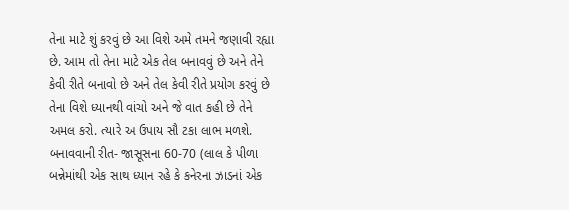તેના માટે શું કરવું છે આ વિશે અમે તમને જણાવી રહ્યા છે. આમ તો તેના માટે એક તેલ બનાવવું છે અને તેને કેવી રીતે બનાવો છે અને તેલ કેવી રીતે પ્રયોગ કરવું છે તેના વિશે ધ્યાનથી વાંચો અને જે વાત કહી છે તેને અમલ કરો. ત્યારે અ ઉપાય સૌ ટકા લાભ મળશે.
બનાવવાની રીત- જાસૂસના 60-70 (લાલ કે પીળા બન્નેમાંથી એક સાથ ધ્યાન રહે કે કનેરના ઝાડનાં એક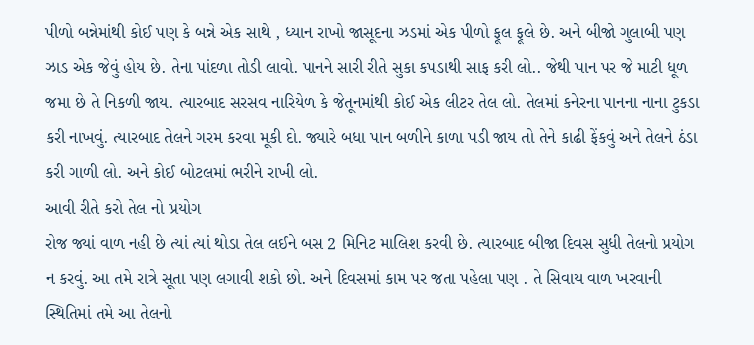પીળો બન્નેમાંથી કોઈ પણ કે બન્ને એક સાથે , ધ્યાન રાખો જાસૂદના ઝડમાં એક પીળો ફૂલ ફૂલે છે. અને બીજો ગુલાબી પણ ઝાડ એક જેવું હોય છે. તેના પાંદળા તોડી લાવો. પાનને સારી રીતે સુકા કપડાથી સાફ કરી લો.. જેથી પાન પર જે માટી ધૂળ જમા છે તે નિકળી જાય. ત્યારબાદ સરસવ નારિયેળ કે જેતૂનમાંથી કોઈ એક લીટર તેલ લો. તેલમાં કનેરના પાનના નાના ટુકડા કરી નાખવું. ત્યારબાદ તેલને ગરમ કરવા મૂકી દો. જ્યારે બધા પાન બળીને કાળા પડી જાય તો તેને કાઢી ફેંકવું અને તેલને ઠંડા કરી ગાળી લો. અને કોઈ બોટલમાં ભરીને રાખી લો.
આવી રીતે કરો તેલ નો પ્રયોગ
રોજ જ્યાં વાળ નહી છે ત્યાં ત્યાં થોડા તેલ લઈને બસ 2 મિનિટ માલિશ કરવી છે. ત્યારબાદ બીજા દિવસ સુધી તેલનો પ્રયોગ ન કરવું. આ તમે રાત્રે સૂતા પણ લગાવી શકો છો. અને દિવસમાં કામ પર જતા પહેલા પણ . તે સિવાય વાળ ખરવાની સ્થિતિમાં તમે આ તેલનો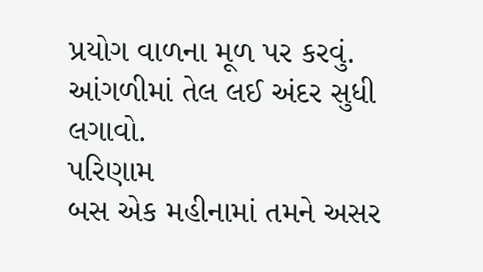પ્રયોગ વાળના મૂળ પર કરવું. આંગળીમાં તેલ લઈ અંદર સુધી લગાવો.
પરિણામ
બસ એક મહીનામાં તમને અસર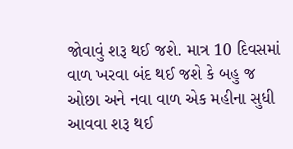જોવાવું શરૂ થઈ જશે. માત્ર 10 દિવસમાં વાળ ખરવા બંદ થઈ જશે કે બહુ જ ઓછા અને નવા વાળ એક મહીના સુધી આવવા શરૂ થઈ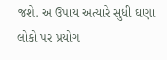જશે. અ ઉપાય અત્યારે સુધી ઘણા લોકો પર પ્રયોગ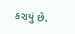કરાયું છે.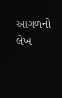આગળનો લેખ